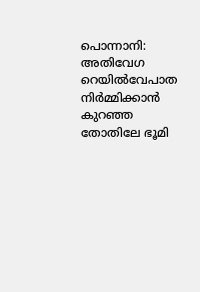പൊന്നാനി: അതിവേഗ റെയിൽവേപാത നിർമ്മിക്കാൻ കുറഞ്ഞ തോതിലേ ഭൂമി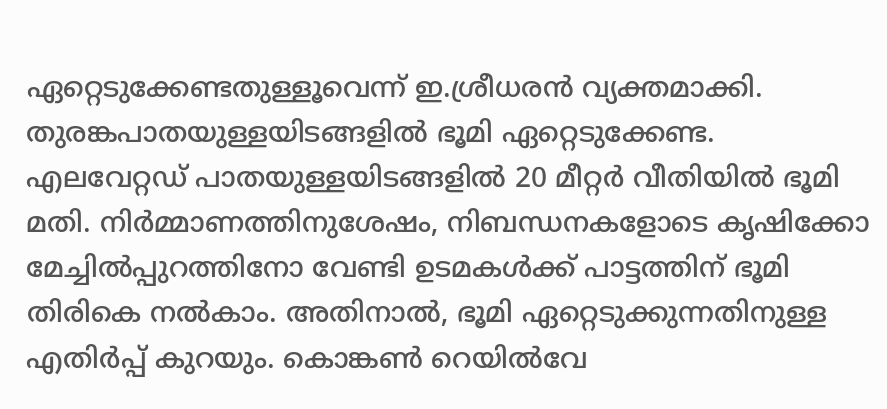ഏറ്റെടുക്കേണ്ടതുള്ളൂവെന്ന് ഇ.ശ്രീധരൻ വ്യക്തമാക്കി. തുരങ്കപാതയുള്ളയിടങ്ങളിൽ ഭൂമി ഏറ്റെടുക്കേണ്ട. എലവേറ്റഡ് പാതയുള്ളയിടങ്ങളിൽ 20 മീറ്റർ വീതിയിൽ ഭൂമി മതി. നിർമ്മാണത്തിനുശേഷം, നിബന്ധനകളോടെ കൃഷിക്കോ മേച്ചിൽപ്പുറത്തിനോ വേണ്ടി ഉടമകൾക്ക് പാട്ടത്തിന് ഭൂമി തിരികെ നൽകാം. അതിനാൽ, ഭൂമി ഏറ്റെടുക്കുന്നതിനുള്ള എതിർപ്പ് കുറയും. കൊങ്കൺ റെയിൽവേ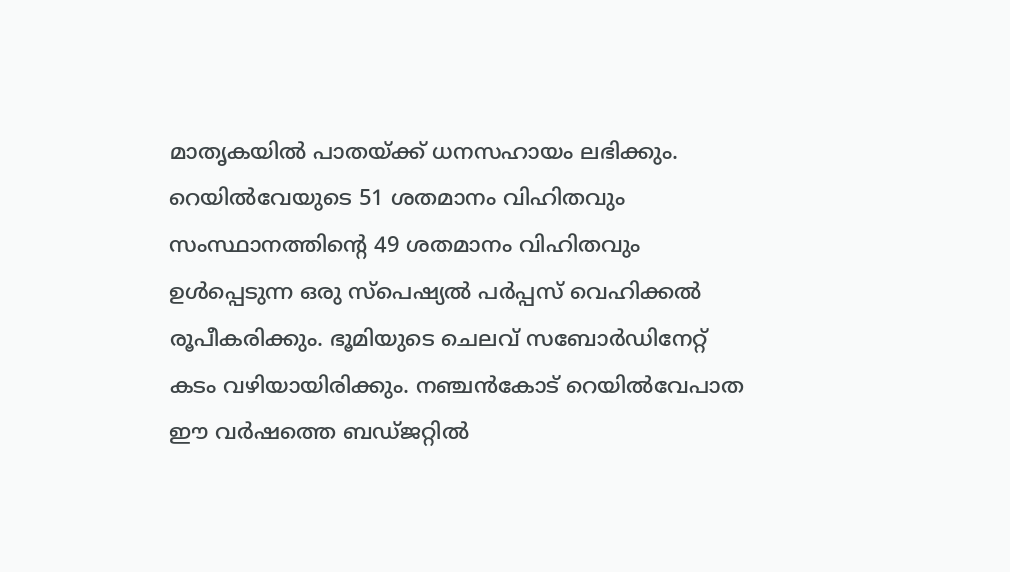മാതൃകയിൽ പാതയ്ക്ക് ധനസഹായം ലഭിക്കും. റെയിൽവേയുടെ 51 ശതമാനം വിഹിതവും സംസ്ഥാനത്തിന്റെ 49 ശതമാനം വിഹിതവും ഉൾപ്പെടുന്ന ഒരു സ്പെഷ്യൽ പർപ്പസ് വെഹിക്കൽ രൂപീകരിക്കും. ഭൂമിയുടെ ചെലവ് സബോർഡിനേറ്റ് കടം വഴിയായിരിക്കും. നഞ്ചൻകോട് റെയിൽവേപാത ഈ വർഷത്തെ ബഡ്ജറ്റിൽ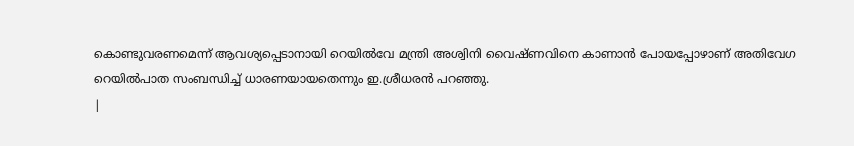കൊണ്ടുവരണമെന്ന് ആവശ്യപ്പെടാനായി റെയിൽവേ മന്ത്രി അശ്വിനി വൈഷ്ണവിനെ കാണാൻ പോയപ്പോഴാണ് അതിവേഗ റെയിൽപാത സംബന്ധിച്ച് ധാരണയായതെന്നും ഇ.ശ്രീധരൻ പറഞ്ഞു.
|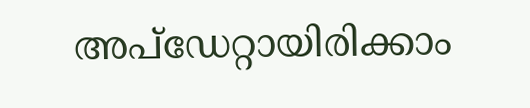അപ്ഡേറ്റായിരിക്കാം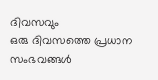ദിവസവും
ഒരു ദിവസത്തെ പ്രധാന സംഭവങ്ങൾ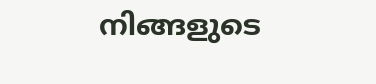നിങ്ങളുടെ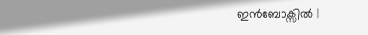ഇൻബോക്സിൽ |